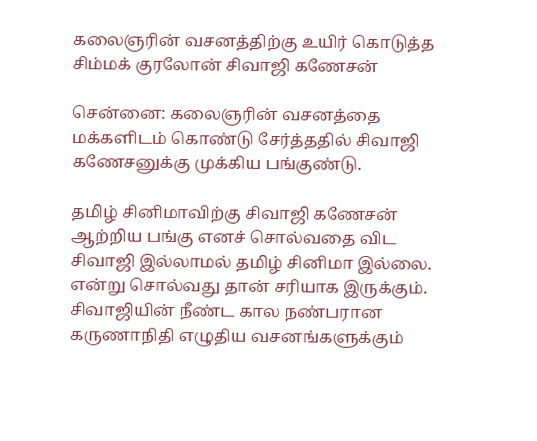கலைஞரின் வசனத்திற்கு உயிர் கொடுத்த சிம்மக் குரலோன் சிவாஜி கணேசன்

சென்னை: கலைஞரின் வசனத்தை மக்களிடம் கொண்டு சேர்த்ததில் சிவாஜி கணேசனுக்கு முக்கிய பங்குண்டு.

தமிழ் சினிமாவிற்கு சிவாஜி கணேசன் ஆற்றிய பங்கு எனச் சொல்வதை விட சிவாஜி இல்லாமல் தமிழ் சினிமா இல்லை. என்று சொல்வது தான் சரியாக இருக்கும். சிவாஜியின் நீண்ட கால நண்பரான கருணாநிதி எழுதிய வசனங்களுக்கும்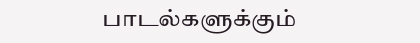பாடல்களுக்கும்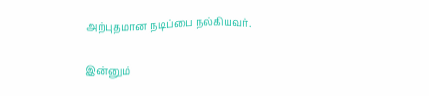அற்புதமான நடிப்பை நல்கியவர்.

இன்னும்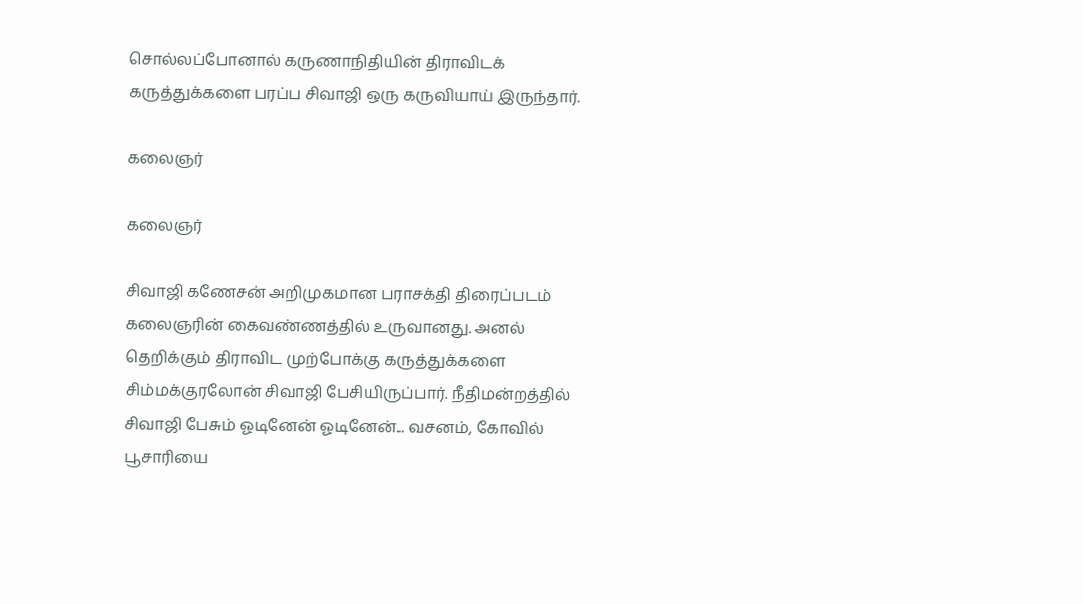சொல்லப்போனால் கருணாநிதியின் திராவிடக் கருத்துக்களை பரப்ப சிவாஜி ஒரு கருவியாய் இருந்தார்.

கலைஞர்

கலைஞர்

சிவாஜி கணேசன் அறிமுகமான பராசக்தி திரைப்படம் கலைஞரின் கைவண்ணத்தில் உருவானது. அனல் தெறிக்கும் திராவிட முற்போக்கு கருத்துக்களை சிம்மக்குரலோன் சிவாஜி பேசியிருப்பார். நீதிமன்றத்தில் சிவாஜி பேசும் ஓடினேன் ஓடினேன்... வசனம், கோவில் பூசாரியை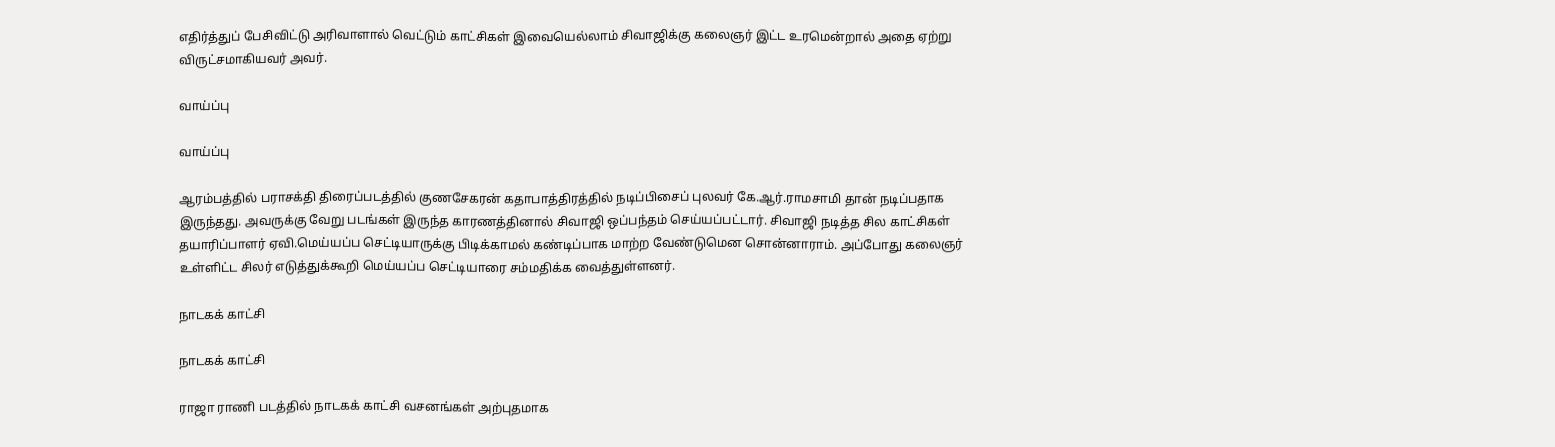எதிர்த்துப் பேசிவிட்டு அரிவாளால் வெட்டும் காட்சிகள் இவையெல்லாம் சிவாஜிக்கு கலைஞர் இட்ட உரமென்றால் அதை ஏற்று விருட்சமாகியவர் அவர்.

வாய்ப்பு

வாய்ப்பு

ஆரம்பத்தில் பராசக்தி திரைப்படத்தில் குணசேகரன் கதாபாத்திரத்தில் நடிப்பிசைப் புலவர் கே.ஆர்.ராமசாமி தான் நடிப்பதாக இருந்தது. அவருக்கு வேறு படங்கள் இருந்த காரணத்தினால் சிவாஜி ஒப்பந்தம் செய்யப்பட்டார். சிவாஜி நடித்த சில காட்சிகள் தயாரிப்பாளர் ஏவி.மெய்யப்ப செட்டியாருக்கு பிடிக்காமல் கண்டிப்பாக மாற்ற வேண்டுமென சொன்னாராம். அப்போது கலைஞர் உள்ளிட்ட சிலர் எடுத்துக்கூறி மெய்யப்ப செட்டியாரை சம்மதிக்க வைத்துள்ளனர்.

நாடகக் காட்சி

நாடகக் காட்சி

ராஜா ராணி படத்தில் நாடகக் காட்சி வசனங்கள் அற்புதமாக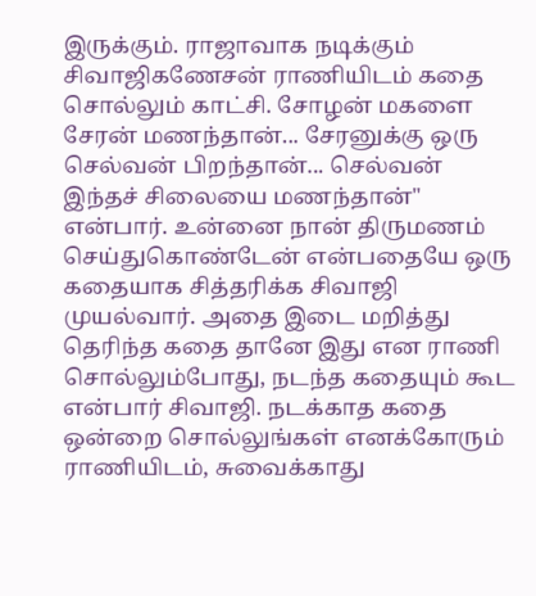இருக்கும். ராஜாவாக நடிக்கும் சிவாஜிகணேசன் ராணியிடம் கதை சொல்லும் காட்சி. சோழன் மகளை சேரன் மணந்தான்... சேரனுக்கு ஒரு செல்வன் பிறந்தான்... செல்வன் இந்தச் சிலையை மணந்தான்" என்பார். உன்னை நான் திருமணம் செய்துகொண்டேன் என்பதையே ஒரு கதையாக சித்தரிக்க சிவாஜி முயல்வார். அதை இடை மறித்து தெரிந்த கதை தானே இது என ராணி சொல்லும்போது, நடந்த கதையும் கூட என்பார் சிவாஜி. நடக்காத கதை ஒன்றை சொல்லுங்கள் எனக்கோரும் ராணியிடம், சுவைக்காது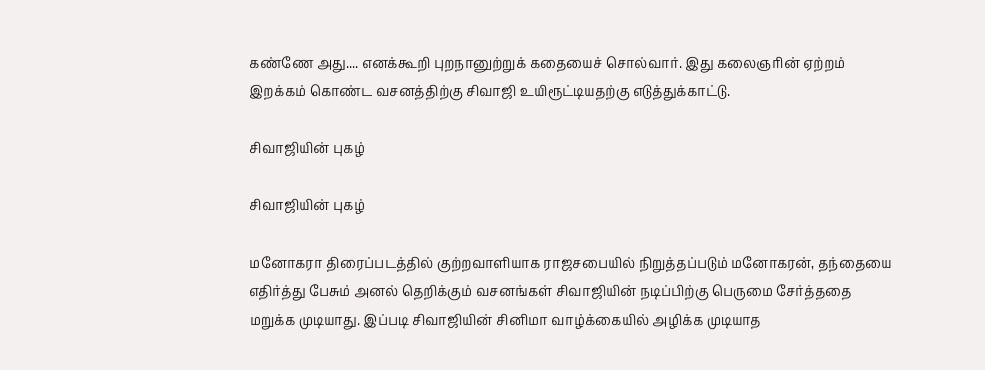கண்ணே அது.... எனக்கூறி புறநானுற்றுக் கதையைச் சொல்வார். இது கலைஞரின் ஏற்றம் இறக்கம் கொண்ட வசனத்திற்கு சிவாஜி உயிரூட்டியதற்கு எடுத்துக்காட்டு.

சிவாஜியின் புகழ்

சிவாஜியின் புகழ்

மனோகரா திரைப்படத்தில் குற்றவாளியாக ராஜசபையில் நிறுத்தப்படும் மனோகரன், தந்தையை எதிர்த்து பேசும் அனல் தெறிக்கும் வசனங்கள் சிவாஜியின் நடிப்பிற்கு பெருமை சேர்த்ததை மறுக்க முடியாது. இப்படி சிவாஜியின் சினிமா வாழ்க்கையில் அழிக்க முடியாத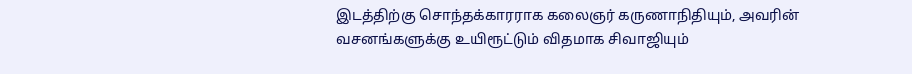இடத்திற்கு சொந்தக்காரராக கலைஞர் கருணாநிதியும், அவரின் வசனங்களுக்கு உயிரூட்டும் விதமாக சிவாஜியும்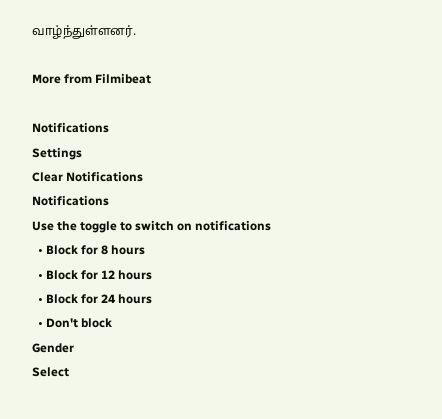வாழ்ந்துள்ளனர்.

More from Filmibeat

Notifications
Settings
Clear Notifications
Notifications
Use the toggle to switch on notifications
  • Block for 8 hours
  • Block for 12 hours
  • Block for 24 hours
  • Don't block
Gender
Select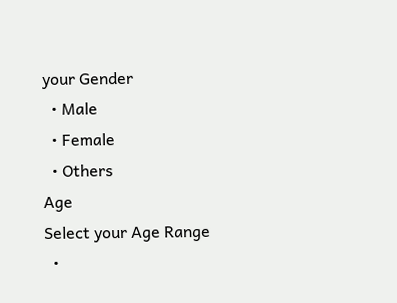your Gender
  • Male
  • Female
  • Others
Age
Select your Age Range
  •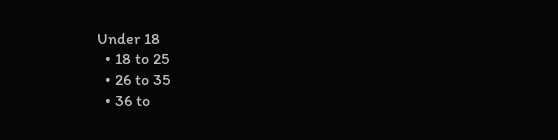Under 18
  • 18 to 25
  • 26 to 35
  • 36 to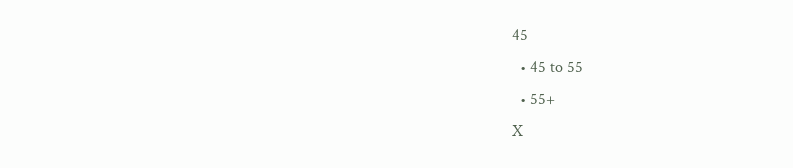45
  • 45 to 55
  • 55+
X